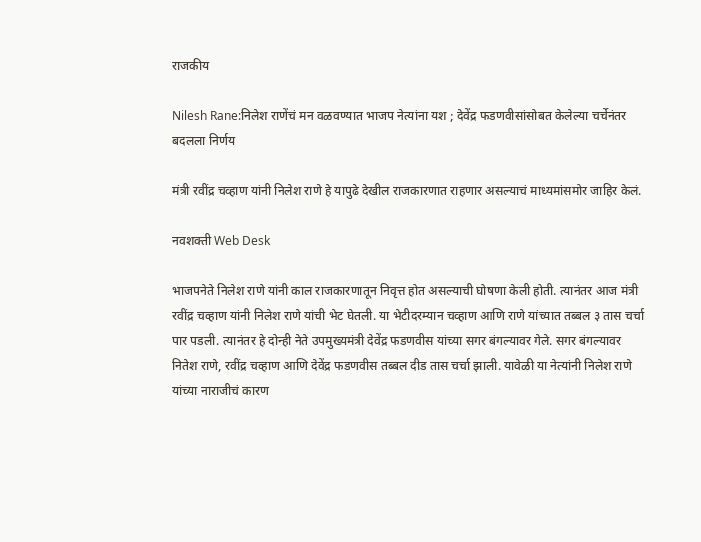राजकीय

Nilesh Rane:निलेश राणेंचं मन वळवण्यात भाजप नेत्यांना यश ; देवेंद्र फडणवीसांसोबत केलेल्या चर्चेनंतर बदलला निर्णय

मंत्री रवींद्र चव्हाण यांनी निलेश राणे हे यापुढे देखील राजकारणात राहणार असल्याचं माध्यमांसमोर जाहिर केलं.

नवशक्ती Web Desk

भाजपनेते निलेश राणे यांनी काल राजकारणातून निवृत्त होत असल्याची घोषणा केली होती. त्यानंतर आज मंत्री रवींद्र चव्हाण यांनी निलेश राणे यांची भेट घेतली. या भेटीदरम्यान चव्हाण आणि राणे यांच्यात तब्बल ३ तास चर्चा पार पडली. त्यानंतर हे दोन्ही नेते उपमुख्यमंत्री देवेंद्र फडणवीस यांच्या सगर बंगल्यावर गेले. सगर बंगल्यावर नितेश राणे, रवींद्र चव्हाण आणि देवेंद्र फडणवीस तब्बल दीड तास चर्चा झाली. यावेळी या नेत्यांनी निलेश राणे यांच्या नाराजीचं कारण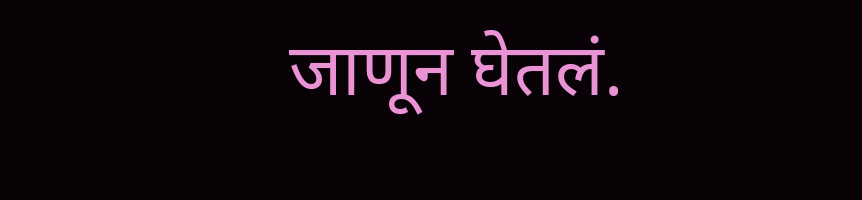जाणून घेतलं.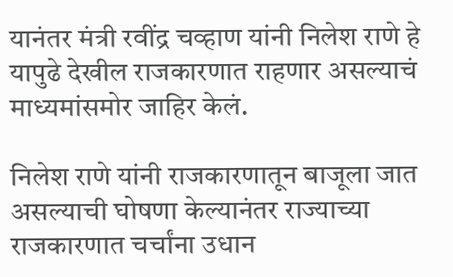यानंतर मंत्री रवींद्र चव्हाण यांनी निलेश राणे हे यापुढे देखील राजकारणात राहणार असल्याचं माध्यमांसमोर जाहिर केलं.

निलेश राणे यांनी राजकारणातून बाजूला जात असल्याची घोषणा केल्यानंतर राज्याच्या राजकारणात चर्चांना उधान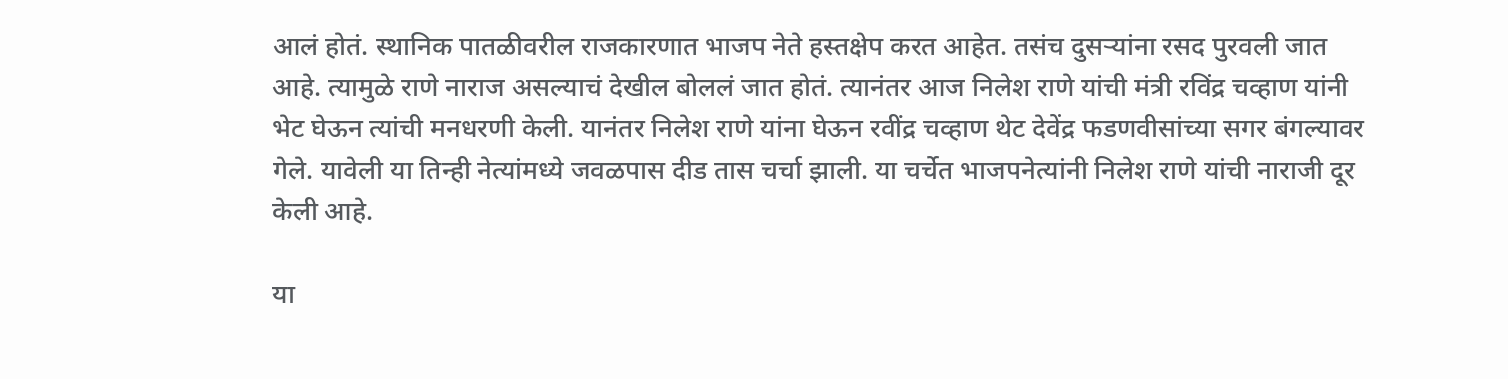आलं होतं. स्थानिक पातळीवरील राजकारणात भाजप नेते हस्तक्षेप करत आहेत. तसंच दुसऱ्यांना रसद पुरवली जात आहे. त्यामुळे राणे नाराज असल्याचं देखील बोललं जात होतं. त्यानंतर आज निलेश राणे यांची मंत्री रविंद्र चव्हाण यांनी भेट घेऊन त्यांची मनधरणी केली. यानंतर निलेश राणे यांना घेऊन रवींद्र चव्हाण थेट देवेंद्र फडणवीसांच्या सगर बंगल्यावर गेले. यावेली या तिन्ही नेत्यांमध्ये जवळपास दीड तास चर्चा झाली. या चर्चेत भाजपनेत्यांनी निलेश राणे यांची नाराजी दूर केली आहे.

या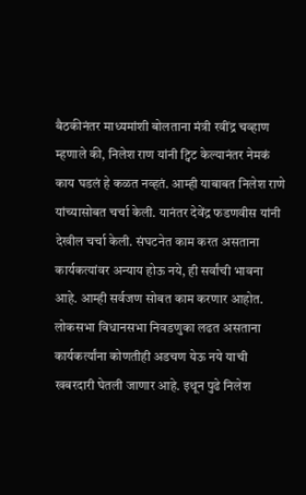बैठकीनंतर माध्यमांशी बोलताना मंत्री रवींद्र चव्हाण म्हणाले की, निलेश राण यांनी ट्विट केल्यानंतर नेमकं काय घडलं हे कळत नव्हतं. आम्ही याबाबत निलेश राणे यांच्यासोबत चर्चा केली. यानंतर देवेंद्र फडणवीस यांनी देखील चर्चा केली. संघटनेत काम करत असताना कार्यकत्यांवर अन्याय होऊ नये, ही सर्वांची भावना आहे. आम्ही सर्वजण सोबत काम करणार आहोत. लोकसभा विधानसभा निवडणुका लढत असताना कार्यकर्त्यांना कोणतीही अडचण येऊ नये याची खबरदारी घेतली जाणार आहे. इथून पुढे निलेश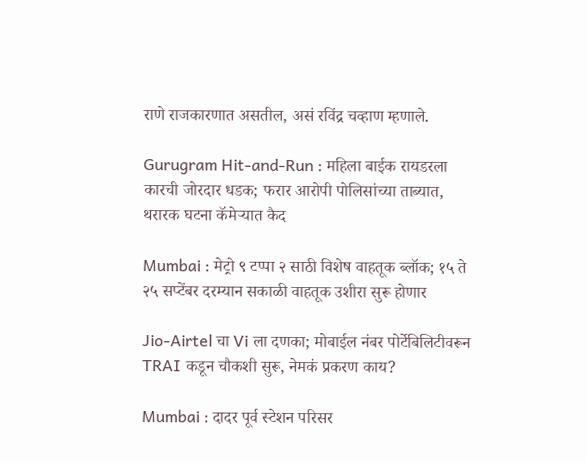राणे राजकारणात असतील, असं रविंद्र चव्हाण म्हणाले.

Gurugram Hit-and-Run : महिला बाईक रायडरला कारची जोरदार धडक; फरार आरोपी पोलिसांच्या ताब्यात, थरारक घटना कॅमेऱ्यात कैद

Mumbai : मेट्रो ९ टप्पा २ साठी विशेष वाहतूक ब्लॉक; १५ ते २५ सप्टेंबर दरम्यान सकाळी वाहतूक उशीरा सुरू होणार

Jio-Airtel चा Vi ला दणका; मोबाईल नंबर पोर्टेबिलिटीवरून TRAI कडून चौकशी सुरू, नेमकं प्रकरण काय?

Mumbai : दादर पूर्व स्टेशन परिसर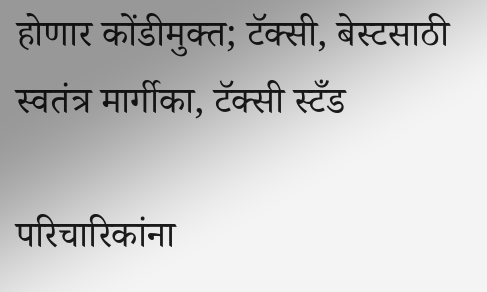होणार कोंडीमुक्त; टॅक्सी, बेस्टसाठी स्वतंत्र मार्गीका, टॅक्सी स्टँड

परिचारिकांना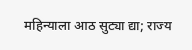महिन्याला आठ सुट्या द्या; राज्य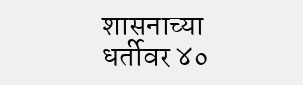शासनाच्या धर्तीवर ४०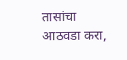तासांचा आठवडा करा,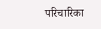परिचारिका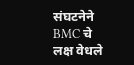संघटनेने BMC चे लक्ष वेधले